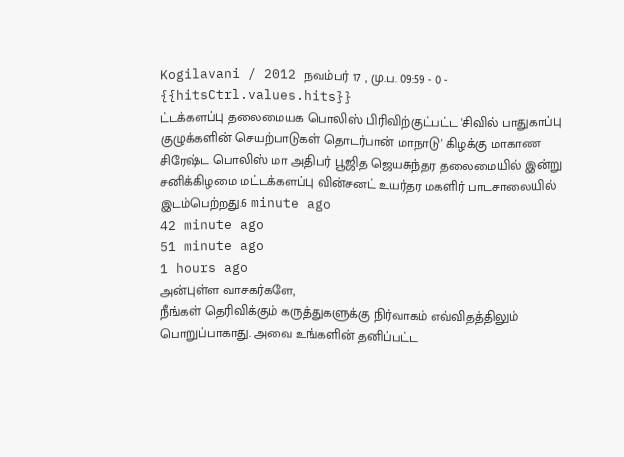Kogilavani / 2012 நவம்பர் 17 , மு.ப. 09:59 - 0 - {{hitsCtrl.values.hits}}
ட்டக்களப்பு தலைமையக பொலிஸ் பிரிவிற்குட்பட்ட 'சிவில் பாதுகாப்பு குழுக்களின் செயற்பாடுகள் தொடர்பான் மாநாடு' கிழக்கு மாகாண சிரேஷ்ட பொலிஸ் மா அதிபர் பூஜித ஜெயசுந்தர தலைமையில் இன்று சனிக்கிழமை மட்டக்களப்பு வின்சனட் உயர்தர மகளிர் பாடசாலையில் இடம்பெற்றது.6 minute ago
42 minute ago
51 minute ago
1 hours ago
அன்புள்ள வாசகர்களே,
நீங்கள் தெரிவிக்கும் கருத்துகளுக்கு நிர்வாகம் எவ்விதத்திலும் பொறுப்பாகாது. அவை உங்களின் தனிப்பட்ட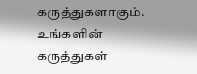கருத்துகளாகும். உங்களின் கருத்துகள்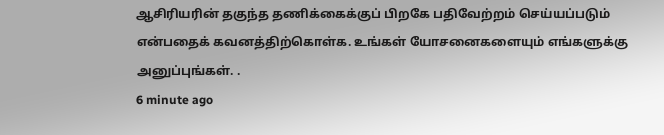ஆசிரியரின் தகுந்த தணிக்கைக்குப் பிறகே பதிவேற்றம் செய்யப்படும் என்பதைக் கவனத்திற்கொள்க. உங்கள் யோசனைகளையும் எங்களுக்கு அனுப்புங்கள். .
6 minute ago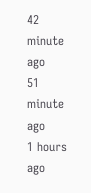42 minute ago
51 minute ago
1 hours ago